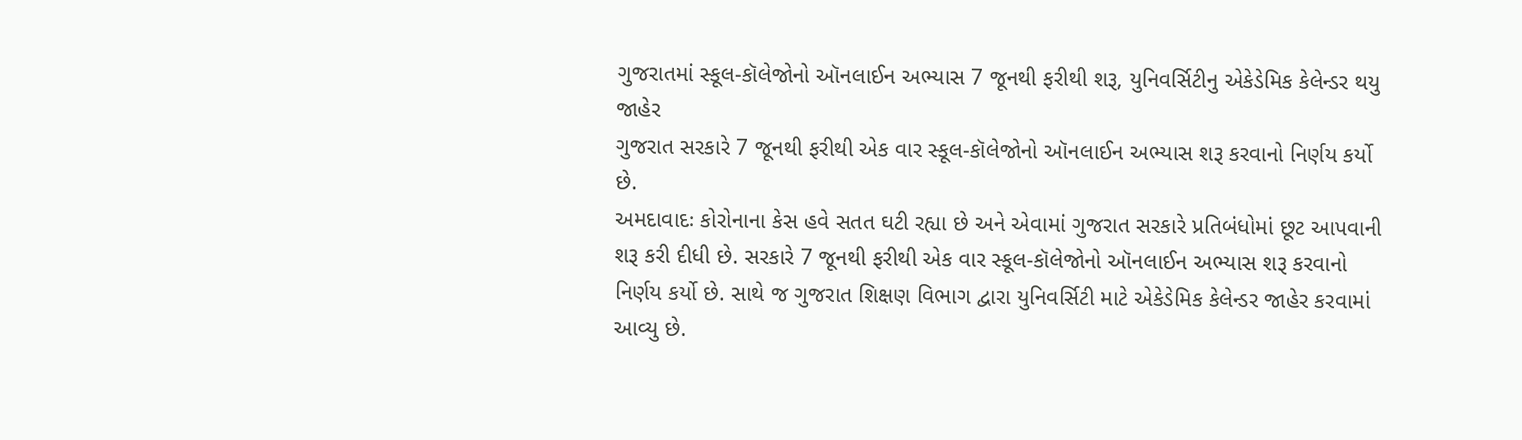ગુજરાતમાં સ્કૂલ-કૉલેજોનો ઑનલાઈન અભ્યાસ 7 જૂનથી ફરીથી શરૂ, યુનિવર્સિટીનુ એકેડેમિક કેલેન્ડર થયુ જાહેર
ગુજરાત સરકારે 7 જૂનથી ફરીથી એક વાર સ્કૂલ-કૉલેજોનો ઑનલાઈન અભ્યાસ શરૂ કરવાનો નિર્ણય કર્યો છે.
અમદાવાદઃ કોરોનાના કેસ હવે સતત ઘટી રહ્યા છે અને એવામાં ગુજરાત સરકારે પ્રતિબંધોમાં છૂટ આપવાની શરૂ કરી દીધી છે. સરકારે 7 જૂનથી ફરીથી એક વાર સ્કૂલ-કૉલેજોનો ઑનલાઈન અભ્યાસ શરૂ કરવાનો નિર્ણય કર્યો છે. સાથે જ ગુજરાત શિક્ષણ વિભાગ દ્વારા યુનિવર્સિટી માટે એકેડેમિક કેલેન્ડર જાહેર કરવામાં આવ્યુ છે.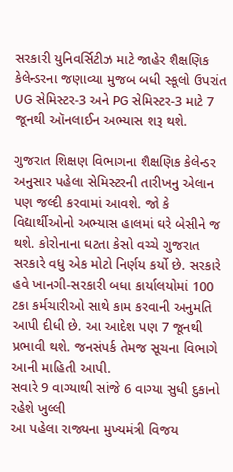સરકારી યુનિવર્સિટીઝ માટે જાહેર શૈક્ષણિક કેલેન્ડરના જણાવ્યા મુજબ બધી સ્કૂલો ઉપરાંત UG સેમિસ્ટર-3 અને PG સેમિસ્ટર-3 માટે 7 જૂનથી ઑનલાઈન અભ્યાસ શરૂ થશે.

ગુજરાત શિક્ષણ વિભાગના શૈક્ષણિક કેલેન્ડર અનુસાર પહેલા સેમિસ્ટરની તારીખનુ એલાન પણ જલ્દી કરવામાં આવશે. જો કે વિદ્યાર્થીઓનો અભ્યાસ હાલમાં ઘરે બેસીને જ થશે. કોરોનાના ઘટતા કેસો વચ્ચે ગુજરાત સરકારે વધુ એક મોટો નિર્ણય કર્યો છે. સરકારે હવે ખાનગી-સરકારી બધા કાર્યાલયોમાં 100 ટકા કર્મચારીઓ સાથે કામ કરવાની અનુમતિ આપી દીધી છે. આ આદેશ પણ 7 જૂનથી પ્રભાવી થશે. જનસંપર્ક તેમજ સૂચના વિભાગે આની માહિતી આપી.
સવારે 9 વાગ્યાથી સાંજે 6 વાગ્યા સુધી દુકાનો રહેશે ખુલ્લી
આ પહેલા રાજ્યના મુખ્યમંત્રી વિજય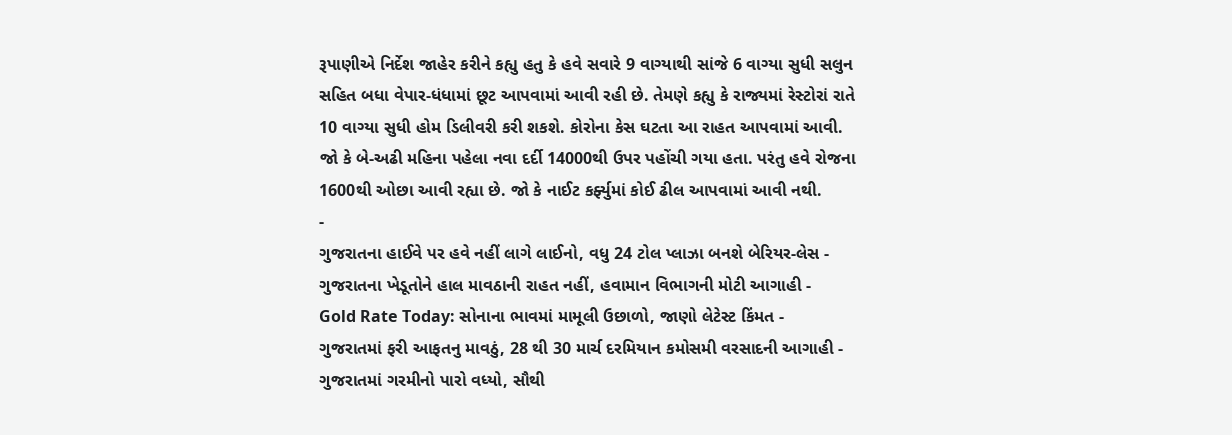રૂપાણીએ નિર્દેશ જાહેર કરીને કહ્યુ હતુ કે હવે સવારે 9 વાગ્યાથી સાંજે 6 વાગ્યા સુધી સલુન સહિત બધા વેપાર-ધંધામાં છૂટ આપવામાં આવી રહી છે. તેમણે કહ્યુ કે રાજ્યમાં રેસ્ટોરાં રાતે 10 વાગ્યા સુધી હોમ ડિલીવરી કરી શકશે. કોરોના કેસ ઘટતા આ રાહત આપવામાં આવી. જો કે બે-અઢી મહિના પહેલા નવા દર્દી 14000થી ઉપર પહોંચી ગયા હતા. પરંતુ હવે રોજના 1600થી ઓછા આવી રહ્યા છે. જો કે નાઈટ કર્ફ્યુમાં કોઈ ઢીલ આપવામાં આવી નથી.
-
ગુજરાતના હાઈવે પર હવે નહીં લાગે લાઈનો, વધુ 24 ટોલ પ્લાઝા બનશે બેરિયર-લેસ -
ગુજરાતના ખેડૂતોને હાલ માવઠાની રાહત નહીં, હવામાન વિભાગની મોટી આગાહી -
Gold Rate Today: સોનાના ભાવમાં મામૂલી ઉછાળો, જાણો લેટેસ્ટ કિંમત -
ગુજરાતમાં ફરી આફતનુ માવઠું, 28 થી 30 માર્ચ દરમિયાન કમોસમી વરસાદની આગાહી -
ગુજરાતમાં ગરમીનો પારો વધ્યો, સૌથી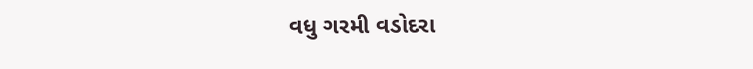વધુ ગરમી વડોદરા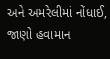અને અમરેલીમાં નોંધાઈ, જાણો હવામાન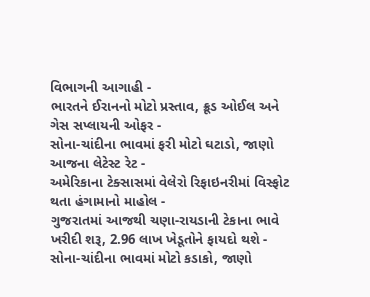વિભાગની આગાહી -
ભારતને ઈરાનનો મોટો પ્રસ્તાવ, ક્રૂડ ઓઈલ અને ગેસ સપ્લાયની ઓફર -
સોના-ચાંદીના ભાવમાં ફરી મોટો ઘટાડો, જાણો આજના લેટેસ્ટ રેટ -
અમેરિકાના ટેક્સાસમાં વેલેરો રિફાઇનરીમાં વિસ્ફોટ થતા હંગામાનો માહોલ -
ગુજરાતમાં આજથી ચણા-રાયડાની ટેકાના ભાવે ખરીદી શરૂ, 2.96 લાખ ખેડૂતોને ફાયદો થશે -
સોના-ચાંદીના ભાવમાં મોટો કડાકો, જાણો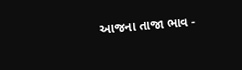આજના તાજા ભાવ -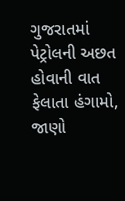ગુજરાતમાં પેટ્રોલની અછત હોવાની વાત ફેલાતા હંગામો, જાણો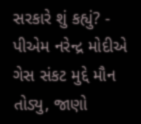સરકારે શું કહ્યું? -
પીએમ નરેન્દ્ર મોદીએ ગેસ સંકટ મુદ્દે મૌન તોડ્યુ, જાણો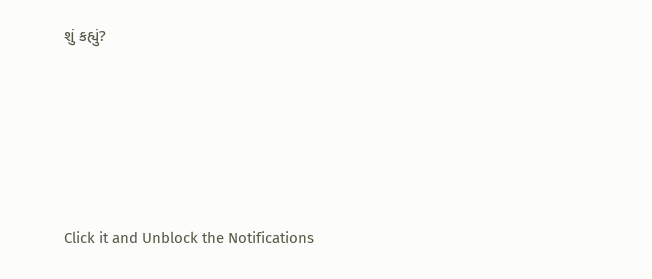શું કહ્યું?








Click it and Unblock the Notifications